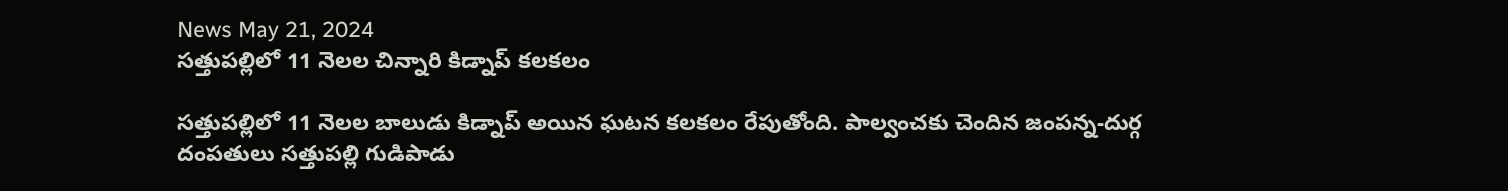News May 21, 2024
సత్తుపల్లిలో 11 నెలల చిన్నారి కిడ్నాప్ కలకలం

సత్తుపల్లిలో 11 నెలల బాలుడు కిడ్నాప్ అయిన ఘటన కలకలం రేపుతోంది. పాల్వంచకు చెందిన జంపన్న-దుర్గ దంపతులు సత్తుపల్లి గుడిపాడు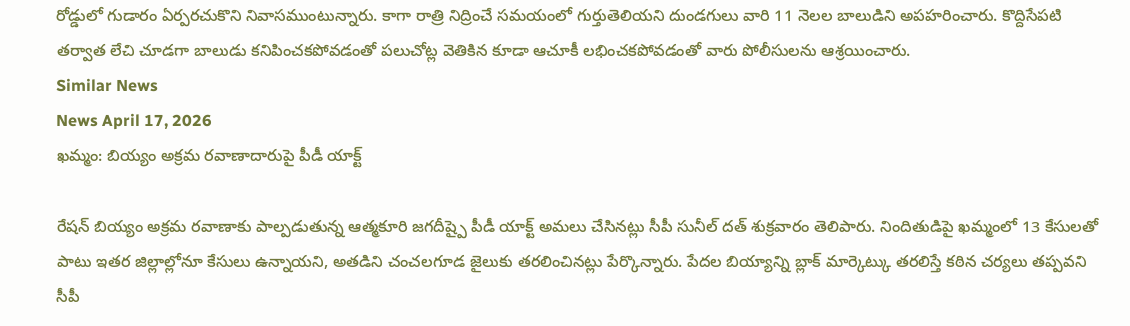రోడ్డులో గుడారం ఏర్పరచుకొని నివాసముంటున్నారు. కాగా రాత్రి నిద్రించే సమయంలో గుర్తుతెలియని దుండగులు వారి 11 నెలల బాలుడిని అపహరించారు. కొద్దిసేపటి తర్వాత లేచి చూడగా బాలుడు కనిపించకపోవడంతో పలుచోట్ల వెతికిన కూడా ఆచూకీ లభించకపోవడంతో వారు పోలీసులను ఆశ్రయించారు.
Similar News
News April 17, 2026
ఖమ్మం: బియ్యం అక్రమ రవాణాదారుపై పీడీ యాక్ట్

రేషన్ బియ్యం అక్రమ రవాణాకు పాల్పడుతున్న ఆత్మకూరి జగదీష్పై పీడీ యాక్ట్ అమలు చేసినట్లు సీపీ సునీల్ దత్ శుక్రవారం తెలిపారు. నిందితుడిపై ఖమ్మంలో 13 కేసులతో పాటు ఇతర జిల్లాల్లోనూ కేసులు ఉన్నాయని, అతడిని చంచలగూడ జైలుకు తరలించినట్లు పేర్కొన్నారు. పేదల బియ్యాన్ని బ్లాక్ మార్కెట్కు తరలిస్తే కఠిన చర్యలు తప్పవని సీపీ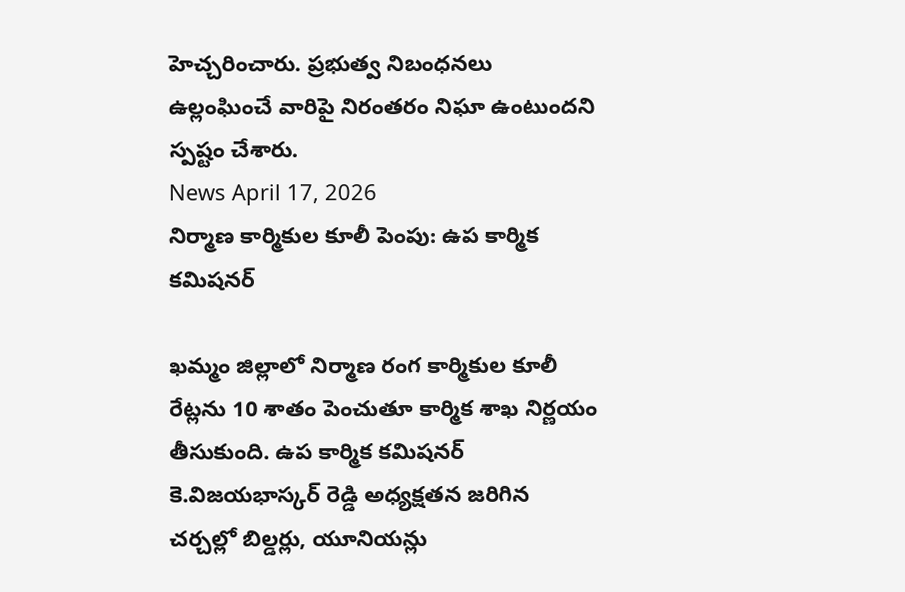హెచ్చరించారు. ప్రభుత్వ నిబంధనలు ఉల్లంఘించే వారిపై నిరంతరం నిఘా ఉంటుందని స్పష్టం చేశారు.
News April 17, 2026
నిర్మాణ కార్మికుల కూలీ పెంపు: ఉప కార్మిక కమిషనర్

ఖమ్మం జిల్లాలో నిర్మాణ రంగ కార్మికుల కూలీ రేట్లను 10 శాతం పెంచుతూ కార్మిక శాఖ నిర్ణయం తీసుకుంది. ఉప కార్మిక కమిషనర్ కె.విజయభాస్కర్ రెడ్డి అధ్యక్షతన జరిగిన చర్చల్లో బిల్డర్లు, యూనియన్లు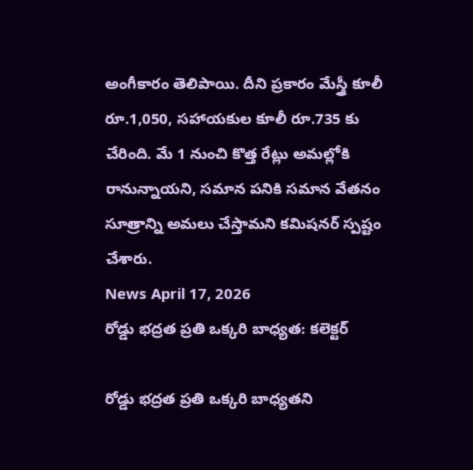అంగీకారం తెలిపాయి. దీని ప్రకారం మేస్త్రీ కూలీ రూ.1,050, సహాయకుల కూలీ రూ.735 కు చేరింది. మే 1 నుంచి కొత్త రేట్లు అమల్లోకి రానున్నాయని, సమాన పనికి సమాన వేతనం సూత్రాన్ని అమలు చేస్తామని కమిషనర్ స్పష్టం చేశారు.
News April 17, 2026
రోడ్డు భద్రత ప్రతి ఒక్కరి బాధ్యత: కలెక్టర్

రోడ్డు భద్రత ప్రతి ఒక్కరి బాధ్యతని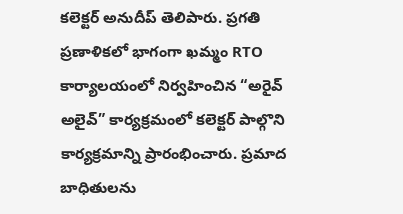కలెక్టర్ అనుదీప్ తెలిపారు. ప్రగతి ప్రణాళికలో భాగంగా ఖమ్మం RTO కార్యాలయంలో నిర్వహించిన “అరైవ్ అలైవ్” కార్యక్రమంలో కలెక్టర్ పాల్గొని కార్యక్రమాన్ని ప్రారంభించారు. ప్రమాద బాధితులను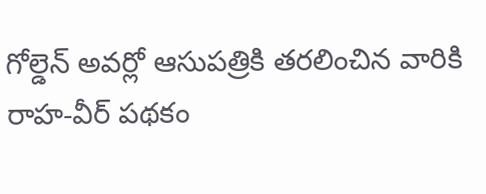గోల్డెన్ అవర్లో ఆసుపత్రికి తరలించిన వారికి రాహ-వీర్ పథకం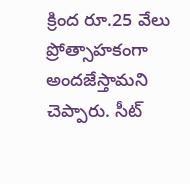క్రింద రూ.25 వేలు ప్రోత్సాహకంగా అందజేస్తామని చెప్పారు. సీట్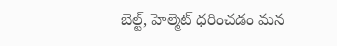బెల్ట్, హెల్మెట్ ధరించడం మన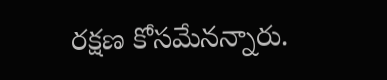రక్షణ కోసమేనన్నారు.